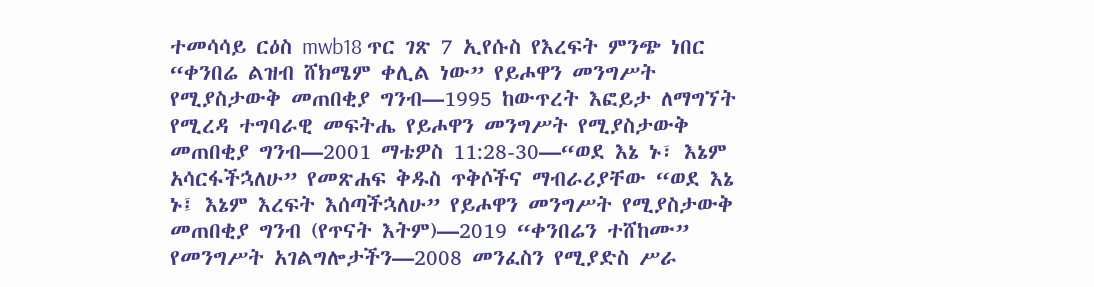ተመሳሳይ ርዕስ mwb18 ጥር ገጽ 7 ኢየሱስ የእረፍት ምንጭ ነበር “ቀንበሬ ልዝብ ሸክሜም ቀሊል ነው” የይሖዋን መንግሥት የሚያስታውቅ መጠበቂያ ግንብ—1995 ከውጥረት እፎይታ ለማግኘት የሚረዳ ተግባራዊ መፍትሔ የይሖዋን መንግሥት የሚያስታውቅ መጠበቂያ ግንብ—2001 ማቴዎስ 11:28-30—“ወደ እኔ ኑ፣ እኔም አሳርፋችኋለሁ” የመጽሐፍ ቅዱስ ጥቅሶችና ማብራሪያቸው “ወደ እኔ ኑ፤ እኔም እረፍት እሰጣችኋለሁ” የይሖዋን መንግሥት የሚያስታውቅ መጠበቂያ ግንብ (የጥናት እትም)—2019 “ቀንበሬን ተሸከሙ” የመንግሥት አገልግሎታችን—2008 መንፈስን የሚያድስ ሥራ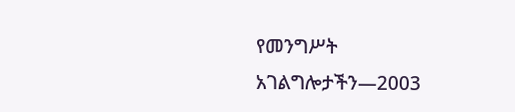የመንግሥት አገልግሎታችን—2003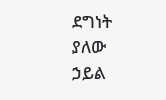ደግነት ያለው ኃይል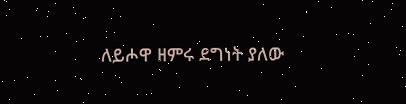ለይሖዋ ዘምሩ ደግነት ያለው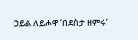ኃይል ለይሖዋ ‘በደስታ ዘምሩ’